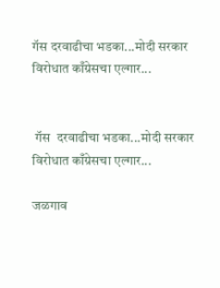गॅस दरवाढीचा भडका...मोदी सरकार विरोधात काँग्रेसचा एल्गार...


 गॅस  दरवाढीचा भडका...मोदी सरकार विरोधात काँग्रेसचा एल्गार...

जळगाव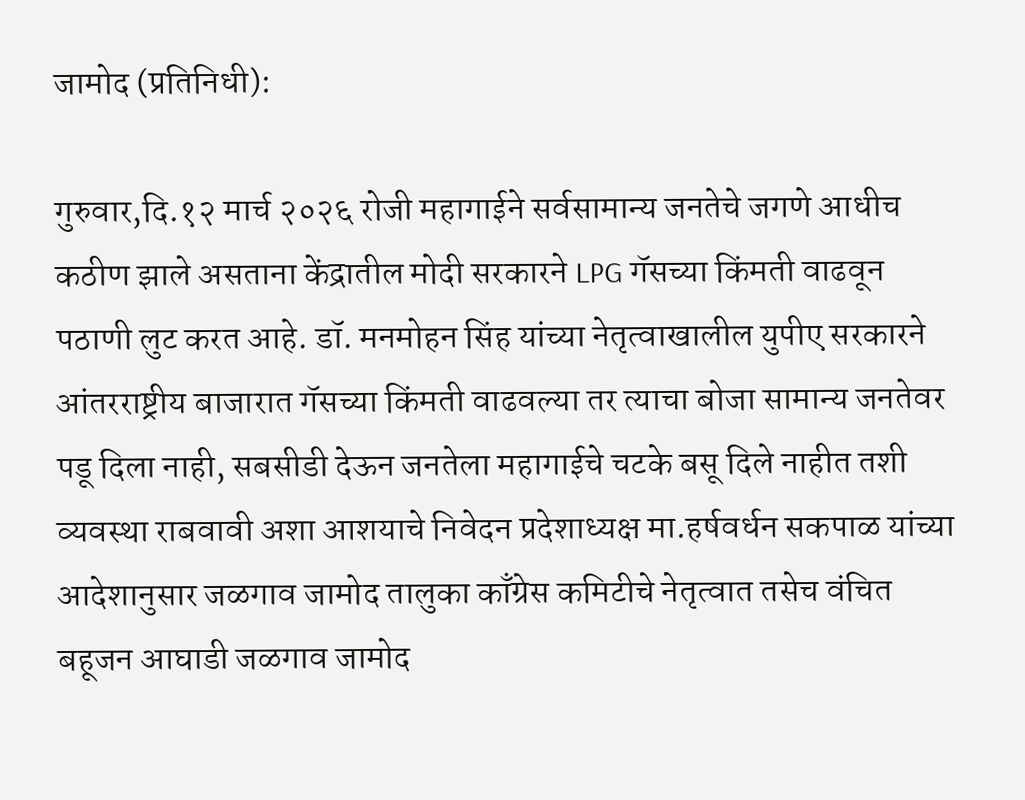जामोद (प्रतिनिधी):

गुरुवार,दि.१२ मार्च २०२६ रोजी महागाईने सर्वसामान्य जनतेचे जगणे आधीच कठीण झाले असताना केंद्रातील मोदी सरकारने LPG गॅसच्या किंमती वाढवून पठाणी लुट करत आहे. डॉ. मनमोहन सिंह यांच्या नेतृत्वाखालील युपीए सरकारने आंतरराष्ट्रीय बाजारात गॅसच्या किंमती वाढवल्या तर त्याचा बोजा सामान्य जनतेवर पडू दिला नाही, सबसीडी देऊन जनतेला महागाईचे चटके बसू दिले नाहीत तशी व्यवस्था राबवावी अशा आशयाचे निवेदन प्रदेशाध्यक्ष मा.हर्षवर्धन सकपाळ यांच्या आदेशानुसार जळगाव जामोद तालुका काँग्रेस कमिटीचे नेतृत्वात तसेच वंचित बहूजन आघाडी जळगाव जामोद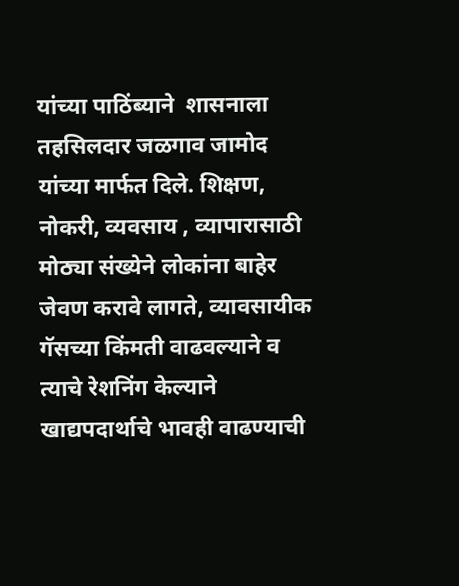यांच्या पाठिंब्याने  शासनाला तहसिलदार जळगाव जामोद यांच्या मार्फत दिले. शिक्षण, नोकरी, व्यवसाय , व्यापारासाठी मोठ्या संख्येने लोकांना बाहेर जेवण करावे लागते, व्यावसायीक गॅसच्या किंमती वाढवल्याने व त्याचे रेशनिंग केल्याने  खाद्यपदार्थाचे भावही वाढण्याची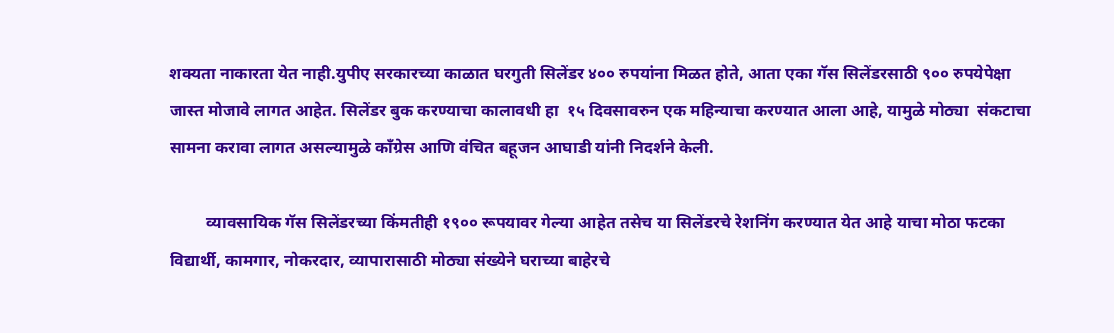शक्यता नाकारता येत नाही.युपीए सरकारच्या काळात घरगुती सिलेंडर ४०० रुपयांना मिळत होते, आता एका गॅस सिलेंडरसाठी ९०० रुपयेपेक्षा जास्त मोजावे लागत आहेत. सिलेंडर बुक करण्याचा कालावधी हा  १५ दिवसावरुन एक महिन्याचा करण्यात आला आहे, यामुळे मोठ्या  संकटाचा सामना करावा लागत असल्यामुळे काँग्रेस आणि वंचित बहूजन आघाडी यांनी निदर्शने केली.

         व्यावसायिक गॅस सिलेंडरच्या किंमतीही १९०० रूपयावर गेल्या आहेत तसेच या सिलेंडरचे रेशनिंग करण्यात येत आहे याचा मोठा फटका विद्यार्थी, कामगार, नोकरदार, व्यापारासाठी मोठ्या संख्येने घराच्या बाहेरचे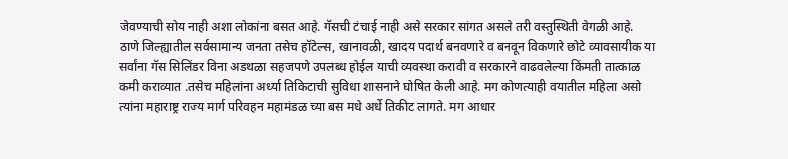जेवण्याची सोय नाही अशा लोकांना बसत आहे. गॅसची टंचाई नाही असे सरकार सांगत असले तरी वस्तुस्थिती वेगळी आहे. ठाणे जिल्ह्यातील सर्वसामान्य जनता तसेच हॉटेल्स, खानावळी, खादय पदार्थ बनवणारे व बनवून विकणारे छोटे व्यावसायीक या सर्वांना गॅस सिलिंडर विना अडथळा सहजपणे उपलब्ध होईल याची व्यवस्था करावी व सरकारने वाढवलेल्या किंमती तात्काळ कमी कराव्यात .तसेच महिलांना अर्ध्या तिकिटाची सुविधा शासनाने घोषित केली आहे. मग कोणत्याही वयातील महिला असो त्यांना महाराष्ट्र राज्य मार्ग परिवहन महामंडळ च्या बस मधे अर्धे तिकीट लागते. मग आधार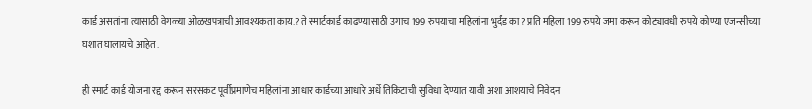कार्ड असतांना त्यासाठी वेगळ्या ओळखपत्राची आवश्यकता काय.? ते स्मार्टकार्ड काढण्यासाठी उगाच 199 रुपयाचा महिलांना भुर्दंड का? प्रति महिला 199 रुपये जमा करून कोट्यावधी रुपये कोण्या एजन्सीच्या घशात घालायचे आहेत .

ही स्मार्ट कार्ड योजना रद्द करून सरसकट पूर्वीप्रमाणेच महिलांना आधार कार्डच्या आधारे अर्धे तिकिटाची सुविधा देण्यात यावी अशा आशयाचे निवेदन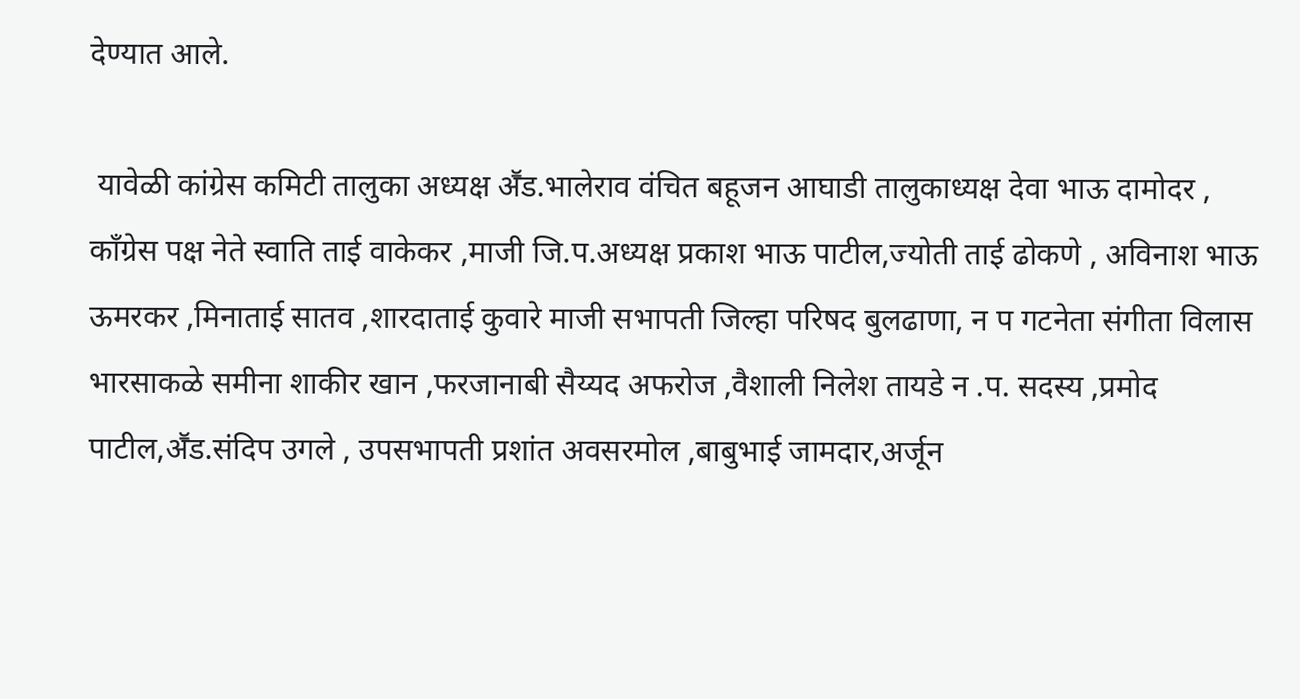देण्यात आले.

 यावेळी कांग्रेस कमिटी तालुका अध्यक्ष अॕड.भालेराव वंचित बहूजन आघाडी तालुकाध्यक्ष देवा भाऊ दामोदर , काँग्रेस पक्ष नेते स्वाति ताई वाकेकर ,माजी जि.प.अध्यक्ष प्रकाश भाऊ पाटील,ज्योती ताई ढोकणे , अविनाश भाऊ ऊमरकर ,मिनाताई सातव ,शारदाताई कुवारे माजी सभापती जिल्हा परिषद बुलढाणा, न प गटनेता संगीता विलास भारसाकळे समीना शाकीर खान ,फरजानाबी सैय्यद अफरोज ,वैशाली निलेश तायडे न .प. सदस्य ,प्रमोद पाटील,अॕड.संदिप उगले , उपसभापती प्रशांत अवसरमोल ,बाबुभाई जामदार,अर्जून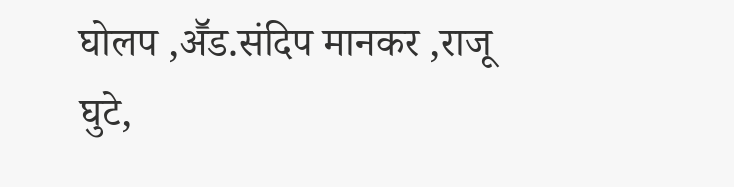घोलप ,अॕड.संदिप मानकर ,राजू घुटे,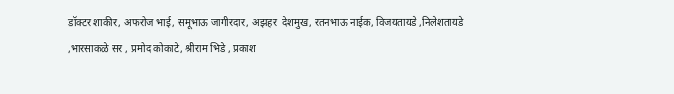डॉक्टर शाकीर, अफरोज भाई, समूभाऊ जागीरदार, अझहर  देशमुख, रतनभाऊ नाईक, विजयतायडे ,निलेशतायडे ,भारसाकळे सर , प्रमोद कोकाटे, श्रीराम भिडे , प्रकाश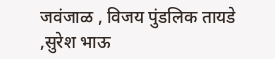जवंजाळ , विजय पुंडलिक तायडे ,सुरेश भाऊ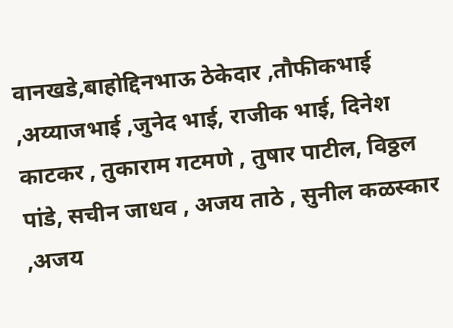वानखडे,बाहोद्दिनभाऊ ठेकेदार ,तौफीकभाई ,अय्याजभाई ,जुनेद भाई, राजीक भाई, दिनेश काटकर , तुकाराम गटमणे , तुषार पाटील, विठ्ठल पांडे, सचीन जाधव , अजय ताठे , सुनील कळस्कार ,अजय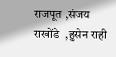राजपूत ,संजय राखोंडे  ,हुसेन राही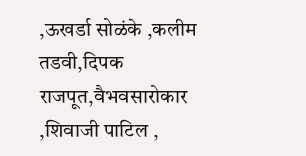,ऊखर्डा सोळंके ,कलीम तडवी,दिपक राजपूत,वैभवसारोकार ,शिवाजी पाटिल ,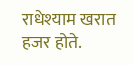राधेश्याम खरात हजर होते.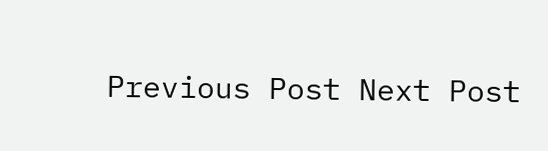Previous Post Next Post